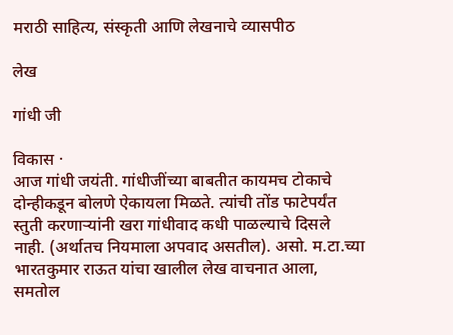मराठी साहित्य, संस्कृती आणि लेखनाचे व्यासपीठ

लेख

गांधी जी

विकास ·
आज गांधी जयंती. गांधीजींच्या बाबतीत कायमच टोकाचे दोन्हीकडून बोलणे ऐकायला मिळते. त्यांची तोंड फाटेपर्यंत स्तुती करणार्‍यांनी खरा गांधीवाद कधी पाळल्याचे दिसले नाही. (अर्थातच नियमाला अपवाद असतील). असो. म.टा.च्या भारतकुमार राऊत यांचा खालील लेख वाचनात आला, समतोल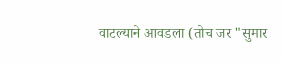वाटल्याने आवडला (तोच जर "सुमार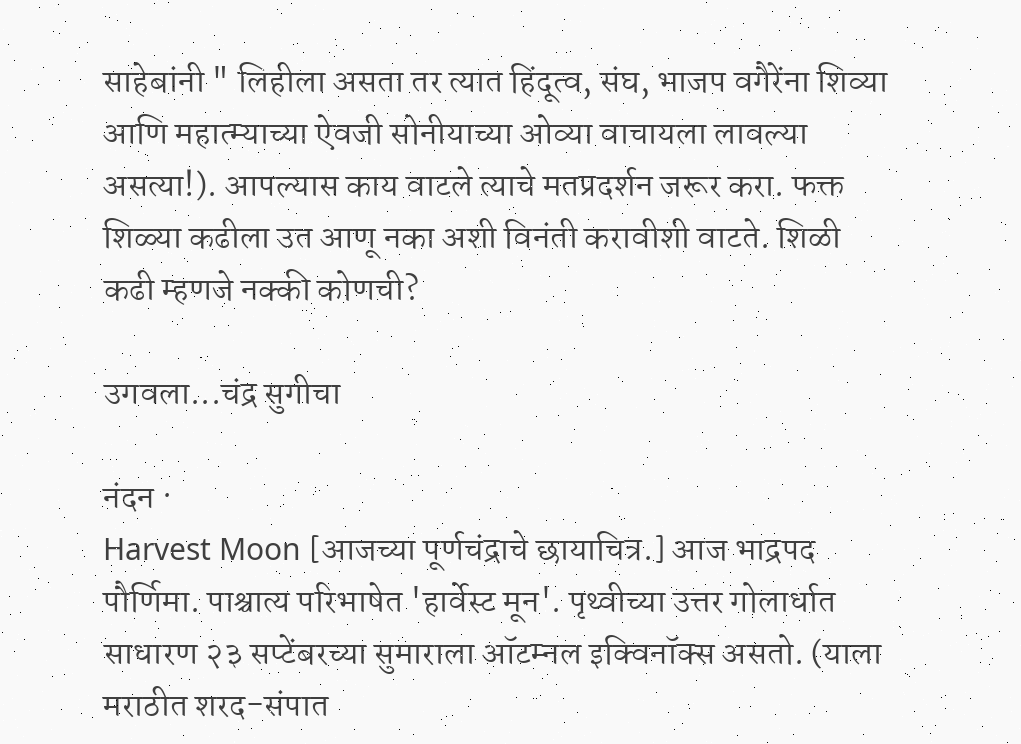साहेबांनी " लिहीला असता तर त्यात हिंदूत्व, संघ, भाजप वगैरेंना शिव्या आणि महात्म्याच्या ऐवजी सोनीयाच्या ओव्या वाचायला लावल्या असत्या!). आपल्यास काय वाटले त्याचे मतप्रदर्शन जरूर करा. फक्त शिळ्या कढीला उत आणू नका अशी विनंती करावीशी वाटते. शिळी कढी म्हणजे नक्की कोणची?

उगवला...चंद्र सुगीचा

नंदन ·
Harvest Moon [आजच्या पूर्णचंद्राचे छायाचित्र.] आज भाद्रपद पौर्णिमा. पाश्चात्य परिभाषेत 'हार्वेस्ट मून'. पृथ्वीच्या उत्तर गोलार्धात साधारण २३ सप्टेंबरच्या सुमाराला ऑटम्नल इक्विनॉक्स असतो. (याला मराठीत शरद-संपात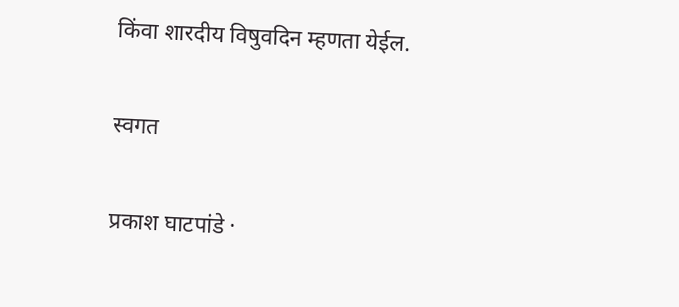किंवा शारदीय विषुवदिन म्हणता येईल.

स्वगत

प्रकाश घाटपांडे ·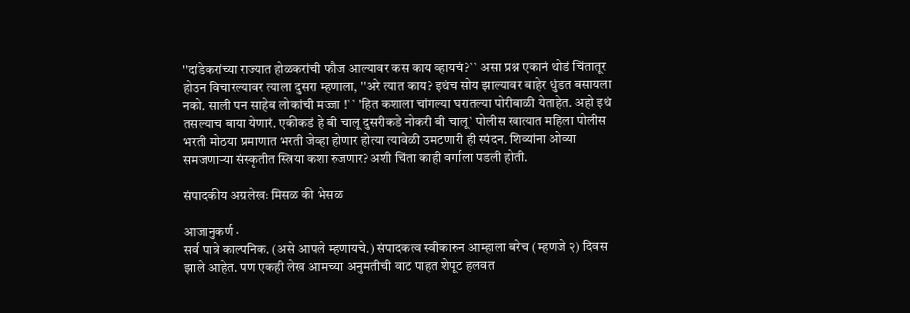''दांडेकरांच्या राज्यात होळकरांची फौज आल्यावर कस काय व्हायचं?`` असा प्रश्न एकानं थोडं चिंतातूर होउन विचारल्यावर त्याला दुसरा म्हणाला, ''अरे त्यात काय? इथंच सोय झाल्यावर बाहेर धुंडत बसायला नको. साली पन साहेब लोकांची मज्जा !`` 'हित कशाला चांगल्या घरातल्या पोरीबाळी येताहेत. अहो इथं तसल्याच बाया येणारं. एकीकडं हे बी चालू दुसरीकडे नोकरी बी चालू` पोलीस खात्यात महिला पोलीस भरती मोठया प्रमाणात भरती जेव्हा होणार होत्या त्यावेळी उमटणारी ही स्पंदन. शिव्यांना ओव्या समजणाऱ्या संस्कृतीत स्त्रिया कशा रुजणार? अशी चिंता काही वर्गाला पडली होती.

संपादकीय अग्रलेखः मिसळ की भेसळ

आजानुकर्ण ·
सर्व पात्रे काल्पनिक. (असे आपले म्हणायचे.) संपादकत्व स्वीकारुन आम्हाला बरेच (म्हणजे २) दिवस झाले आहेत. पण एकही लेख आमच्या अनुमतीची वाट पाहत शेपूट हलवत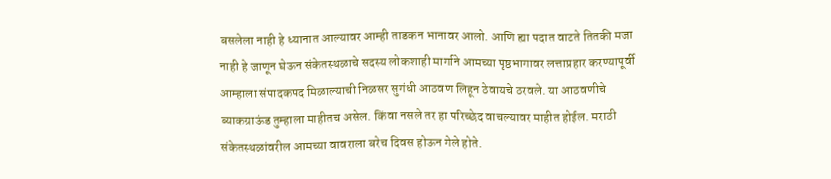बसलेला नाही हे ध्यानात आल्यावर आम्ही ताडकन भानावर आलो. आणि ह्या पदात वाटते तितकी मजा नाही हे जाणून घेऊन संकेतस्थळाचे सदस्य लोकशाही मार्गाने आमच्या पृष्ठभागावर लत्ताप्रहार करण्यापूर्वी आम्हाला संपादकपद मिळाल्याची निळसर सुगंधी आठवण लिहून ठेवायचे ठरवले. या आठवणीचे ब्याकग्राऊंड तुम्हाला माहीतच असेल. किंवा नसले तर हा परिच्छेद वाचल्यावर माहीत होईल. मराठी संकेतस्थळांवरील आमच्या वावराला बरेच दिवस होऊन गेले होते.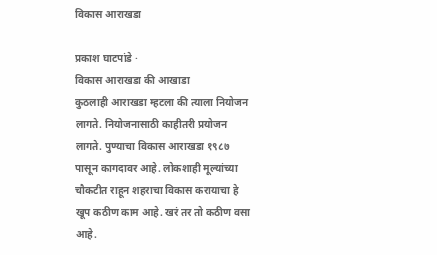विकास आराखडा

प्रकाश घाटपांडे ·
विकास आराखडा की आखाडा
कुठलाही आराखडा म्हटला की त्याला नियोजन लागते. नियोजनासाठी काहीतरी प्रयोजन लागते. पुण्याचा विकास आराखडा १९८७ पासून कागदावर आहे. लोकशाही मूल्यांच्या चौकटीत राहून शहराचा विकास करायाचा हे खूप कठीण काम आहे. खरं तर तो कठीण वसा आहे.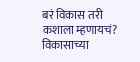बरं विकास तरी कशाला म्हणायचं? विकासाच्या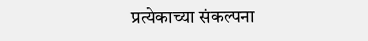प्रत्येकाच्या संकल्पना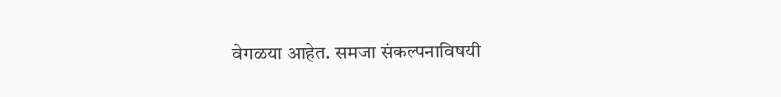वेगळया आहेत. समजा संकल्पनाविषयी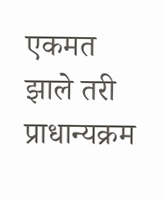एकमत झाले तरी प्राधान्यक्रम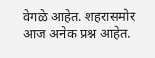वेगळे आहेत. शहरासमोर आज अनेक प्रश्न आहेत.